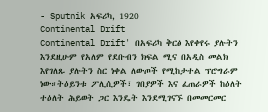- Sputnik አፍሪካ, 1920
Continental Drift
Continental Drift' በአፍሪካ ቅርፅ እየቀየሩ ያሉትን እንደዚሁም የአለም የደቡብን ክፍል ሚና በአዲስ መልክ እየገለጹ ያሉትን ስር ነቀል ለውጦች የሚከታተል ፕሮግራም ነው።ትዕይንቱ ፖሊሲዎች፣ ገበያዎች እና ፈጠራዎች ከዕለት ተዕለት ሕይወት ጋር እንዴት እንደሚገናኙ በመመርመር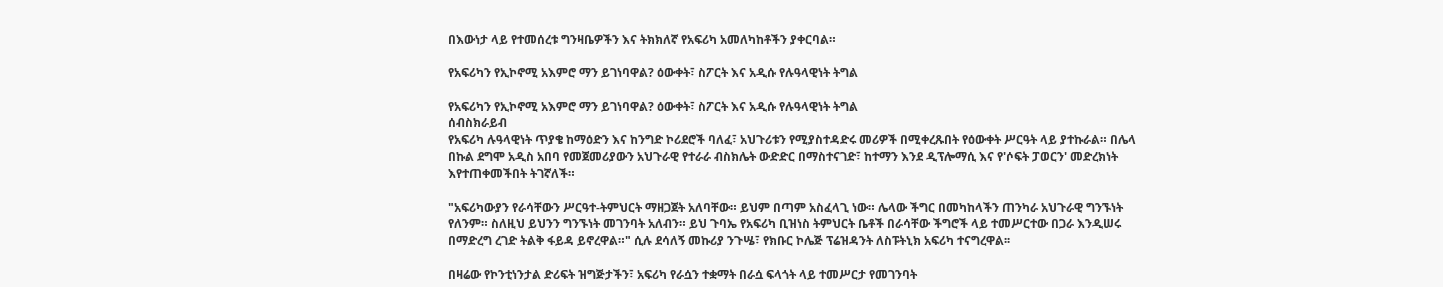በእውነታ ላይ የተመሰረቱ ግንዛቤዎችን እና ትክክለኛ የአፍሪካ አመለካከቶችን ያቀርባል።

የአፍሪካን የኢኮኖሚ አእምሮ ማን ይገነባዋል? ዕውቀት፣ ስፖርት እና አዲሱ የሉዓላዊነት ትግል

የአፍሪካን የኢኮኖሚ አእምሮ ማን ይገነባዋል? ዕውቀት፣ ስፖርት እና አዲሱ የሉዓላዊነት ትግል
ሰብስክራይብ
የአፍሪካ ሉዓላዊነት ጥያቄ ከማዕድን እና ከንግድ ኮሪደሮች ባለፈ፣ አህጉሪቱን የሚያስተዳድሩ መሪዎች በሚቀረጹበት የዕውቀት ሥርዓት ላይ ያተኩራል። በሌላ በኩል ደግሞ አዲስ አበባ የመጀመሪያውን አህጉራዊ የተራራ ብስክሌት ውድድር በማስተናገድ፣ ከተማን እንደ ዲፕሎማሲ እና የ'ሶፍት ፓወርን' መድረክነት እየተጠቀመችበት ትገኛለች።

"አፍሪካውያን የራሳቸውን ሥርዓተ-ትምህርት ማዘጋጀት አለባቸው። ይህም በጣም አስፈላጊ ነው። ሌላው ችግር በመካከላችን ጠንካራ አህጉራዊ ግንኙነት የለንም። ስለዚህ ይህንን ግንኙነት መገንባት አለብን። ይህ ጉባኤ የአፍሪካ ቢዝነስ ትምህርት ቤቶች በራሳቸው ችግሮች ላይ ተመሥርተው በጋራ እንዲሠሩ በማድረግ ረገድ ትልቅ ፋይዳ ይኖረዋል።" ሲሉ ደሳለኝ መኩሪያ ንጉሤ፣ የክቡር ኮሌጅ ፕሬዝዳንት ለስፑትኒክ አፍሪካ ተናግረዋል፡፡

በዛሬው የኮንቲነንታል ድሪፍት ዝግጅታችን፣ አፍሪካ የራሷን ተቋማት በራሷ ፍላጎት ላይ ተመሥርታ የመገንባት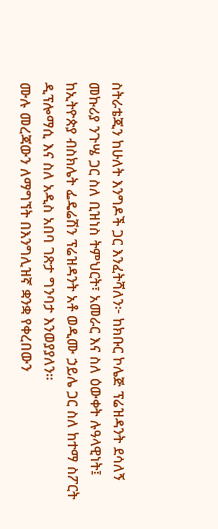ስትራቴጂን ከሁለት እንግዶች ጋር እንፈትሻለን፦ ከክቡር ኮሌጅ ፕሬዝዳንት ደሳለኝ መኩሪያ ንጉሤ ጋር ስለ ቢዝነስ ትምህርት፣ አመራር እና ስለ ዕውቀት ሉዓላዊነት፤ ከኢትዮጵያ ብስክሌት ፌዴሬሽን ፕሬዝዳንት አቶ ወዲሙ ኃይሌ ጋር ስለ ከተማ ስፖርት ዲፕሎማሲ እና ስለ አዲስ አበባ ገጽታ ግንባታ እንወያያለን።
ሙሉ መረጃውን ለማግኘት በእንግሊዝኛ ቋንቋ የቀረበውን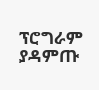ፕሮግራም ያዳምጡ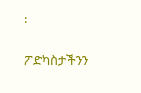፡

ፖድካስታችንን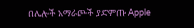በሌሎች አማራጮች ያድምጡ Apple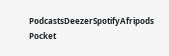PodcastsDeezerSpotifyAfripods Pocket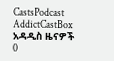CastsPodcast AddictCastBox
አዳዲስ ዜናዎች
0